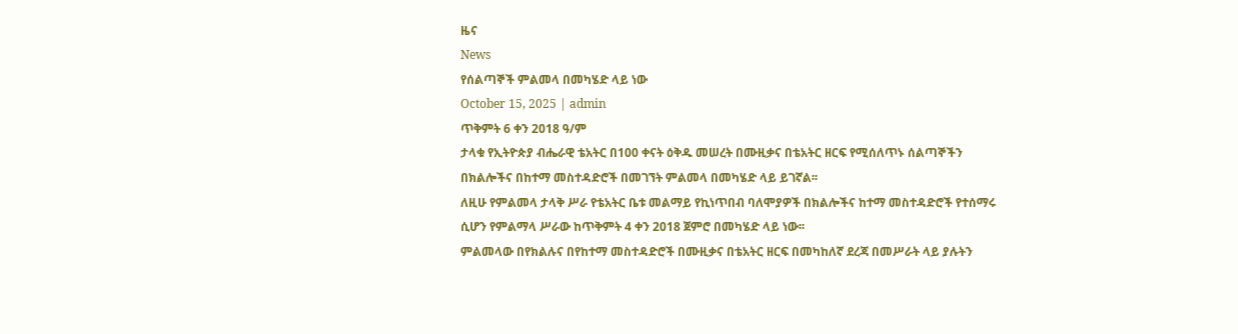ዜና
News
የሰልጣኞች ምልመላ በመካሄድ ላይ ነው
October 15, 2025 | admin
ጥቅምት 6 ቀን 2018 ዓ/ም
ታላቁ የኢትዮጵያ ብሔራዊ ቴአትር በ100 ቀናት ዕቅዱ መሠረት በሙዚቃና በቴአትር ዘርፍ የሚሰለጥኑ ሰልጣኞችን በክልሎችና በከተማ መስተዳድሮች በመገኘት ምልመላ በመካሄድ ላይ ይገኛል፡፡
ለዚሁ የምልመላ ታላቅ ሥራ የቴአትር ቤቱ መልማይ የኪነጥበብ ባለሞያዎች በክልሎችና ከተማ መስተዳድሮች የተሰማሩ ሲሆን የምልማላ ሥራው ከጥቅምት 4 ቀን 2018 ጀምሮ በመካሄድ ላይ ነው፡፡
ምልመላው በየክልሉና በየከተማ መስተዳድሮች በሙዚቃና በቴአትር ዘርፍ በመካከለኛ ደረጃ በመሥራት ላይ ያሉትን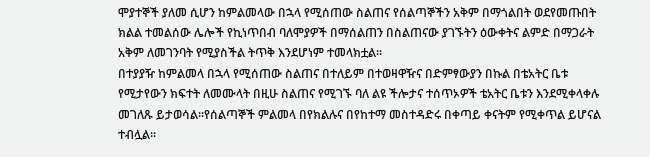ሞያተኞች ያለመ ሲሆን ከምልመላው በኋላ የሚሰጠው ስልጠና የሰልጣኞችን አቅም በማጎልበት ወደየመጡበት ክልል ተመልሰው ሌሎች የኪነጥበብ ባለሞያዎች በማሰልጠን በስልጠናው ያገኙትን ዕውቀትና ልምድ በማጋራት አቅም ለመገንባት የሚያስችል ትጥቅ እንደሆነም ተመላክቷል፡፡
በተያያዥ ከምልመላ በኋላ የሚሰጠው ስልጠና በተለይም በተወዛዋዥና በድምፃውያን በኩል በቴአትር ቤቱ የሚታየውን ክፍተት ለመሙላት በዚሁ ስልጠና የሚገኙ ባለ ልዩ ችሎታና ተሰጥኦዎች ቴአትር ቤቱን እንደሚቀላቀሉ መገለጹ ይታወሳል፡፡የሰልጣኞች ምልመላ በየክልሉና በየከተማ መስተዳድሩ በቀጣይ ቀናትም የሚቀጥል ይሆናል ተብሏል፡፡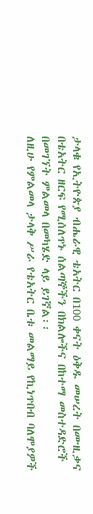ታላቁ የኢትዮጵያ ብሔራዊ ቴአትር በ100 ቀናት ዕቅዱ መሠረት በሙዚቃና በቴአትር ዘርፍ የሚሰለጥኑ ሰልጣኞችን በክልሎችና በከተማ መስተዳድሮች በመገኘት ምልመላ በመካሄድ ላይ ይገኛል፡፡
ለዚሁ የምልመላ ታላቅ ሥራ የቴአትር ቤቱ መልማይ የኪነጥበብ ባለሞያዎች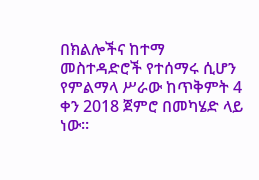በክልሎችና ከተማ መስተዳድሮች የተሰማሩ ሲሆን የምልማላ ሥራው ከጥቅምት 4 ቀን 2018 ጀምሮ በመካሄድ ላይ ነው፡፡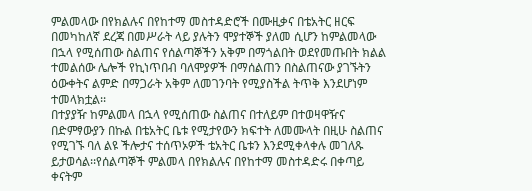ምልመላው በየክልሉና በየከተማ መስተዳድሮች በሙዚቃና በቴአትር ዘርፍ በመካከለኛ ደረጃ በመሥራት ላይ ያሉትን ሞያተኞች ያለመ ሲሆን ከምልመላው በኋላ የሚሰጠው ስልጠና የሰልጣኞችን አቅም በማጎልበት ወደየመጡበት ክልል ተመልሰው ሌሎች የኪነጥበብ ባለሞያዎች በማሰልጠን በስልጠናው ያገኙትን ዕውቀትና ልምድ በማጋራት አቅም ለመገንባት የሚያስችል ትጥቅ እንደሆነም ተመላክቷል፡፡
በተያያዥ ከምልመላ በኋላ የሚሰጠው ስልጠና በተለይም በተወዛዋዥና በድምፃውያን በኩል በቴአትር ቤቱ የሚታየውን ክፍተት ለመሙላት በዚሁ ስልጠና የሚገኙ ባለ ልዩ ችሎታና ተሰጥኦዎች ቴአትር ቤቱን እንደሚቀላቀሉ መገለጹ ይታወሳል፡፡የሰልጣኞች ምልመላ በየክልሉና በየከተማ መስተዳድሩ በቀጣይ ቀናትም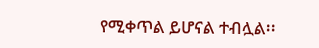የሚቀጥል ይሆናል ተብሏል፡፡